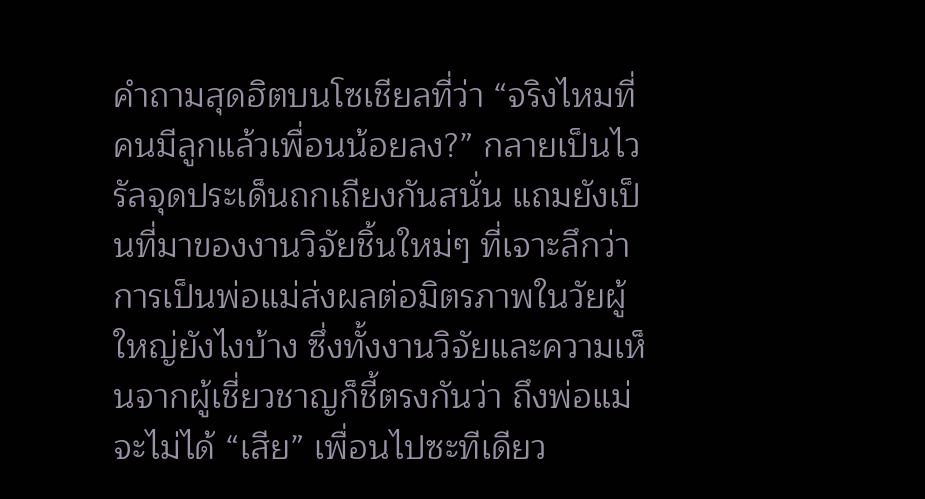คำถามสุดฮิตบนโซเชียลที่ว่า “จริงไหมที่คนมีลูกแล้วเพื่อนน้อยลง?” กลายเป็นไวรัลจุดประเด็นถกเถียงกันสนั่น แถมยังเป็นที่มาของงานวิจัยชิ้นใหม่ๆ ที่เจาะลึกว่าการเป็นพ่อแม่ส่งผลต่อมิตรภาพในวัยผู้ใหญ่ยังไงบ้าง ซึ่งทั้งงานวิจัยและความเห็นจากผู้เชี่ยวชาญก็ชี้ตรงกันว่า ถึงพ่อแม่จะไม่ได้ “เสีย” เพื่อนไปซะทีเดียว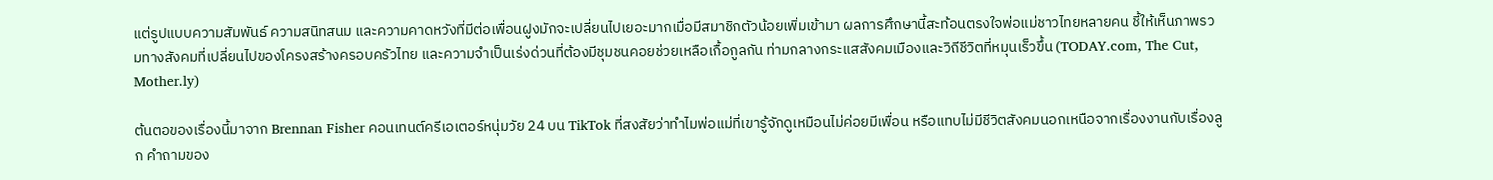แต่รูปแบบความสัมพันธ์ ความสนิทสนม และความคาดหวังที่มีต่อเพื่อนฝูงมักจะเปลี่ยนไปเยอะมากเมื่อมีสมาชิกตัวน้อยเพิ่มเข้ามา ผลการศึกษานี้สะท้อนตรงใจพ่อแม่ชาวไทยหลายคน ชี้ให้เห็นภาพรวมทางสังคมที่เปลี่ยนไปของโครงสร้างครอบครัวไทย และความจำเป็นเร่งด่วนที่ต้องมีชุมชนคอยช่วยเหลือเกื้อกูลกัน ท่ามกลางกระแสสังคมเมืองและวิถีชีวิตที่หมุนเร็วขึ้น (TODAY.com, The Cut, Mother.ly)

ต้นตอของเรื่องนี้มาจาก Brennan Fisher คอนเทนต์ครีเอเตอร์หนุ่มวัย 24 บน TikTok ที่สงสัยว่าทำไมพ่อแม่ที่เขารู้จักดูเหมือนไม่ค่อยมีเพื่อน หรือแทบไม่มีชีวิตสังคมนอกเหนือจากเรื่องงานกับเรื่องลูก คำถามของ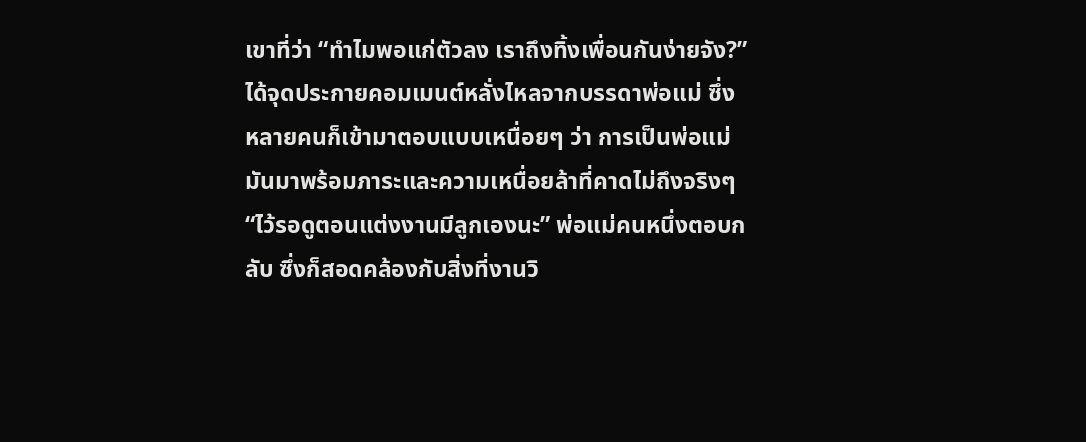เขาที่ว่า “ทำไมพอแก่ตัวลง เราถึงทิ้งเพื่อนกันง่ายจัง?” ได้จุดประกายคอมเมนต์หลั่งไหลจากบรรดาพ่อแม่ ซึ่งหลายคนก็เข้ามาตอบแบบเหนื่อยๆ ว่า การเป็นพ่อแม่มันมาพร้อมภาระและความเหนื่อยล้าที่คาดไม่ถึงจริงๆ “ไว้รอดูตอนแต่งงานมีลูกเองนะ” พ่อแม่คนหนึ่งตอบกลับ ซึ่งก็สอดคล้องกับสิ่งที่งานวิ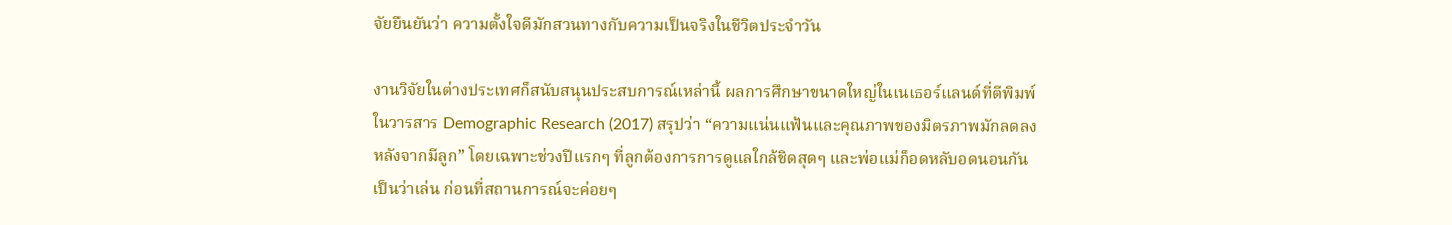จัยยืนยันว่า ความตั้งใจดีมักสวนทางกับความเป็นจริงในชีวิตประจำวัน

งานวิจัยในต่างประเทศก็สนับสนุนประสบการณ์เหล่านี้ ผลการศึกษาขนาดใหญ่ในเนเธอร์แลนด์ที่ตีพิมพ์ในวารสาร Demographic Research (2017) สรุปว่า “ความแน่นแฟ้นและคุณภาพของมิตรภาพมักลดลงหลังจากมีลูก” โดยเฉพาะช่วงปีแรกๆ ที่ลูกต้องการการดูแลใกล้ชิดสุดๆ และพ่อแม่ก็อดหลับอดนอนกันเป็นว่าเล่น ก่อนที่สถานการณ์จะค่อยๆ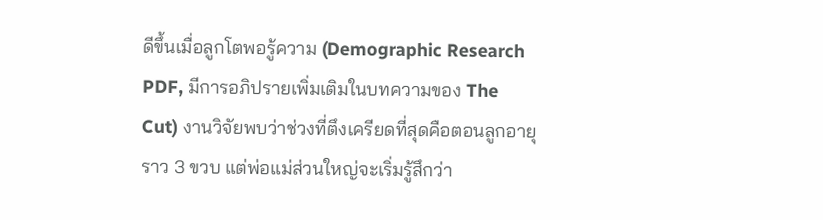ดีขึ้นเมื่อลูกโตพอรู้ความ (Demographic Research PDF, มีการอภิปรายเพิ่มเติมในบทความของ The Cut) งานวิจัยพบว่าช่วงที่ตึงเครียดที่สุดคือตอนลูกอายุราว 3 ขวบ แต่พ่อแม่ส่วนใหญ่จะเริ่มรู้สึกว่า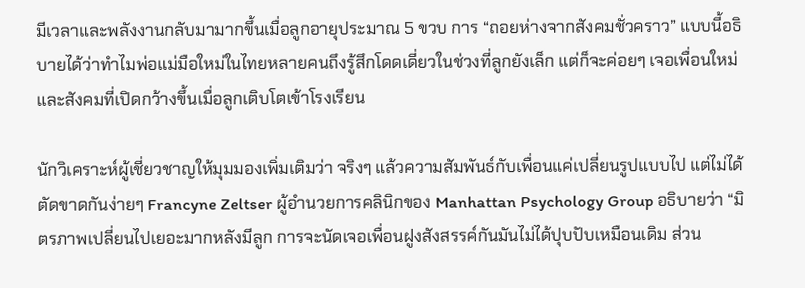มีเวลาและพลังงานกลับมามากขึ้นเมื่อลูกอายุประมาณ 5 ขวบ การ “ถอยห่างจากสังคมชั่วคราว” แบบนี้อธิบายได้ว่าทำไมพ่อแม่มือใหม่ในไทยหลายคนถึงรู้สึกโดดเดี่ยวในช่วงที่ลูกยังเล็ก แต่ก็จะค่อยๆ เจอเพื่อนใหม่และสังคมที่เปิดกว้างขึ้นเมื่อลูกเติบโตเข้าโรงเรียน

นักวิเคราะห์ผู้เชี่ยวชาญให้มุมมองเพิ่มเติมว่า จริงๆ แล้วความสัมพันธ์กับเพื่อนแค่เปลี่ยนรูปแบบไป แต่ไม่ได้ตัดขาดกันง่ายๆ Francyne Zeltser ผู้อำนวยการคลินิกของ Manhattan Psychology Group อธิบายว่า “มิตรภาพเปลี่ยนไปเยอะมากหลังมีลูก การจะนัดเจอเพื่อนฝูงสังสรรค์กันมันไม่ได้ปุบปับเหมือนเดิม ส่วน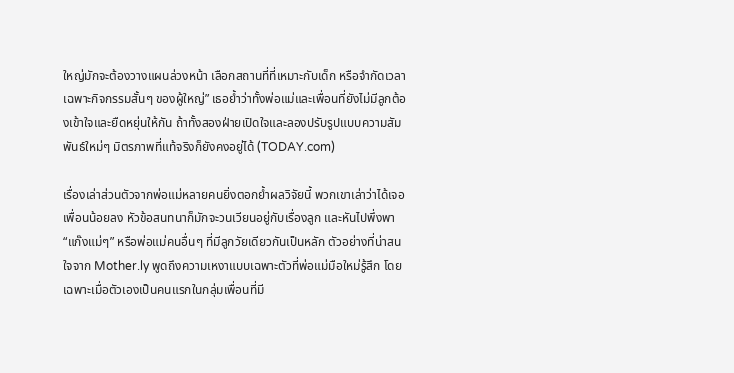ใหญ่มักจะต้องวางแผนล่วงหน้า เลือกสถานที่ที่เหมาะกับเด็ก หรือจำกัดเวลาเฉพาะกิจกรรมสั้นๆ ของผู้ใหญ่” เธอย้ำว่าทั้งพ่อแม่และเพื่อนที่ยังไม่มีลูกต้องเข้าใจและยืดหยุ่นให้กัน ถ้าทั้งสองฝ่ายเปิดใจและลองปรับรูปแบบความสัมพันธ์ใหม่ๆ มิตรภาพที่แท้จริงก็ยังคงอยู่ได้ (TODAY.com)

เรื่องเล่าส่วนตัวจากพ่อแม่หลายคนยิ่งตอกย้ำผลวิจัยนี้ พวกเขาเล่าว่าได้เจอเพื่อนน้อยลง หัวข้อสนทนาก็มักจะวนเวียนอยู่กับเรื่องลูก และหันไปพึ่งพา “แก๊งแม่ๆ” หรือพ่อแม่คนอื่นๆ ที่มีลูกวัยเดียวกันเป็นหลัก ตัวอย่างที่น่าสนใจจาก Mother.ly พูดถึงความเหงาแบบเฉพาะตัวที่พ่อแม่มือใหม่รู้สึก โดยเฉพาะเมื่อตัวเองเป็นคนแรกในกลุ่มเพื่อนที่มี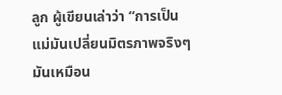ลูก ผู้เขียนเล่าว่า “การเป็นแม่มันเปลี่ยนมิตรภาพจริงๆ มันเหมือน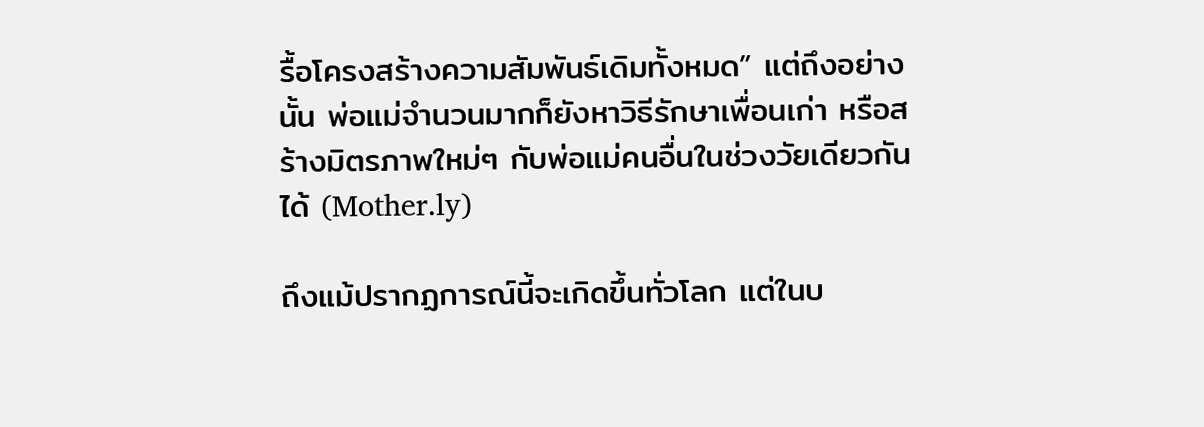รื้อโครงสร้างความสัมพันธ์เดิมทั้งหมด” แต่ถึงอย่างนั้น พ่อแม่จำนวนมากก็ยังหาวิธีรักษาเพื่อนเก่า หรือสร้างมิตรภาพใหม่ๆ กับพ่อแม่คนอื่นในช่วงวัยเดียวกันได้ (Mother.ly)

ถึงแม้ปรากฏการณ์นี้จะเกิดขึ้นทั่วโลก แต่ในบ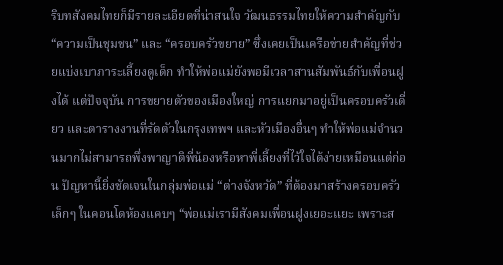ริบทสังคมไทยก็มีรายละเอียดที่น่าสนใจ วัฒนธรรมไทยให้ความสำคัญกับ “ความเป็นชุมชน” และ “ครอบครัวขยาย” ซึ่งเคยเป็นเครือข่ายสำคัญที่ช่วยแบ่งเบาภาระเลี้ยงดูเด็ก ทำให้พ่อแม่ยังพอมีเวลาสานสัมพันธ์กับเพื่อนฝูงได้ แต่ปัจจุบัน การขยายตัวของเมืองใหญ่ การแยกมาอยู่เป็นครอบครัวเดี่ยว และตารางงานที่รัดตัวในกรุงเทพฯ และหัวเมืองอื่นๆ ทำให้พ่อแม่จำนวนมากไม่สามารถพึ่งพาญาติพี่น้องหรือหาพี่เลี้ยงที่ไว้ใจได้ง่ายเหมือนแต่ก่อน ปัญหานี้ยิ่งชัดเจนในกลุ่มพ่อแม่ “ต่างจังหวัด” ที่ต้องมาสร้างครอบครัวเล็กๆ ในคอนโดห้องแคบๆ “พ่อแม่เรามีสังคมเพื่อนฝูงเยอะแยะ เพราะส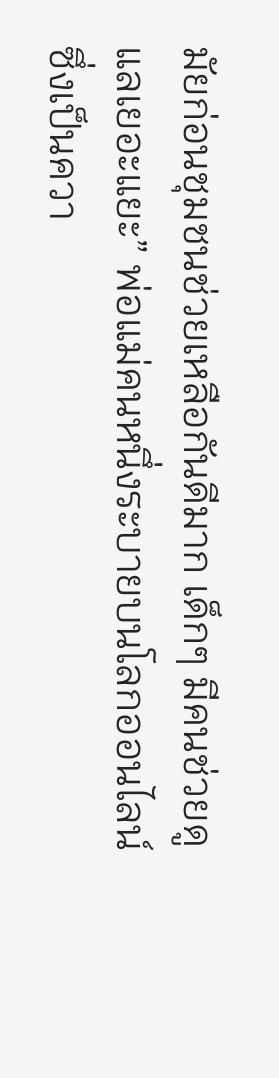มัยก่อนชุมชนช่วยเหลือกันดีมาก เด็กๆ มีคนช่วยดูแลเยอะแยะ” พ่อแม่คนหนึ่งระบายบนโลกออนไลน์ ซึ่งเป็นควา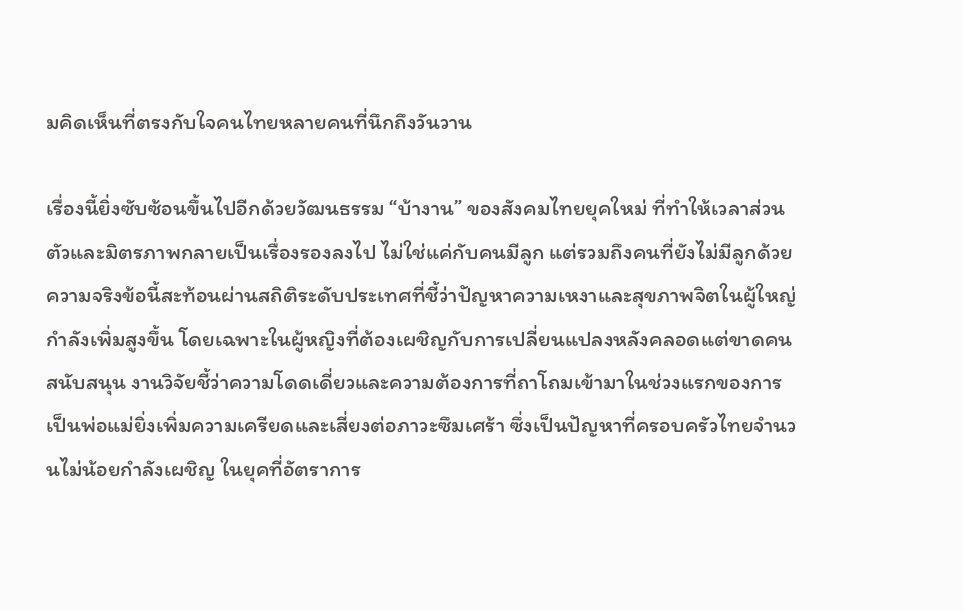มคิดเห็นที่ตรงกับใจคนไทยหลายคนที่นึกถึงวันวาน

เรื่องนี้ยิ่งซับซ้อนขึ้นไปอีกด้วยวัฒนธรรม “บ้างาน” ของสังคมไทยยุคใหม่ ที่ทำให้เวลาส่วนตัวและมิตรภาพกลายเป็นเรื่องรองลงไป ไม่ใช่แค่กับคนมีลูก แต่รวมถึงคนที่ยังไม่มีลูกด้วย ความจริงข้อนี้สะท้อนผ่านสถิติระดับประเทศที่ชี้ว่าปัญหาความเหงาและสุขภาพจิตในผู้ใหญ่กำลังเพิ่มสูงขึ้น โดยเฉพาะในผู้หญิงที่ต้องเผชิญกับการเปลี่ยนแปลงหลังคลอดแต่ขาดคนสนับสนุน งานวิจัยชี้ว่าความโดดเดี่ยวและความต้องการที่ถาโถมเข้ามาในช่วงแรกของการเป็นพ่อแม่ยิ่งเพิ่มความเครียดและเสี่ยงต่อภาวะซึมเศร้า ซึ่งเป็นปัญหาที่ครอบครัวไทยจำนวนไม่น้อยกำลังเผชิญ ในยุคที่อัตราการ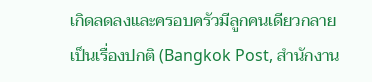เกิดลดลงและครอบครัวมีลูกคนเดียวกลายเป็นเรื่องปกติ (Bangkok Post, สำนักงาน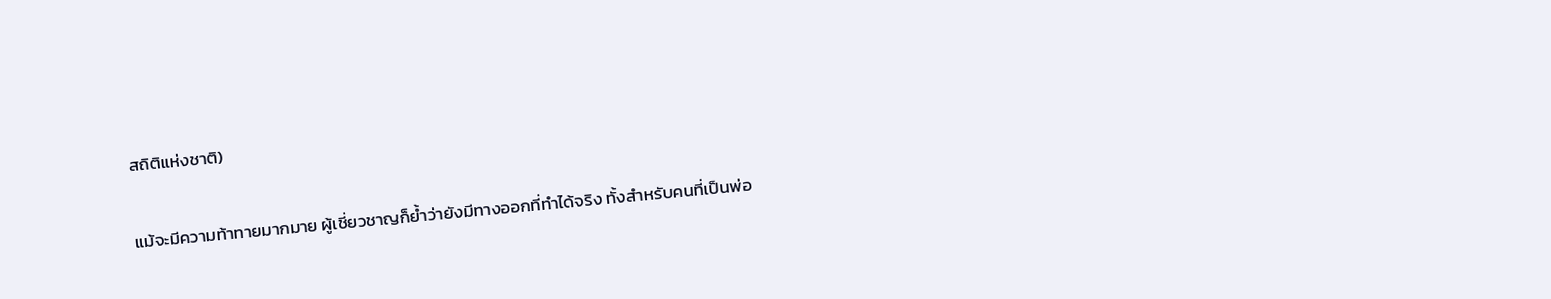สถิติแห่งชาติ)

แม้จะมีความท้าทายมากมาย ผู้เชี่ยวชาญก็ย้ำว่ายังมีทางออกที่ทำได้จริง ทั้งสำหรับคนที่เป็นพ่อ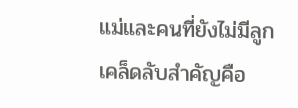แม่และคนที่ยังไม่มีลูก เคล็ดลับสำคัญคือ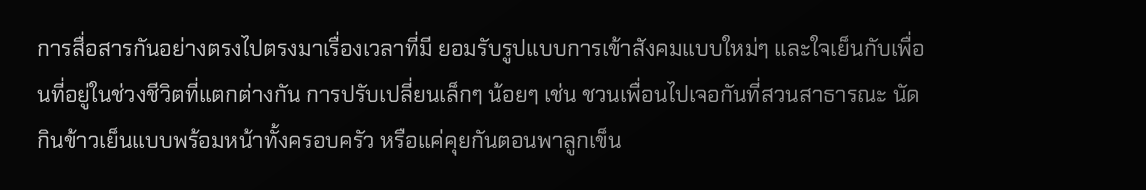การสื่อสารกันอย่างตรงไปตรงมาเรื่องเวลาที่มี ยอมรับรูปแบบการเข้าสังคมแบบใหม่ๆ และใจเย็นกับเพื่อนที่อยู่ในช่วงชีวิตที่แตกต่างกัน การปรับเปลี่ยนเล็กๆ น้อยๆ เช่น ชวนเพื่อนไปเจอกันที่สวนสาธารณะ นัดกินข้าวเย็นแบบพร้อมหน้าทั้งครอบครัว หรือแค่คุยกันตอนพาลูกเข็น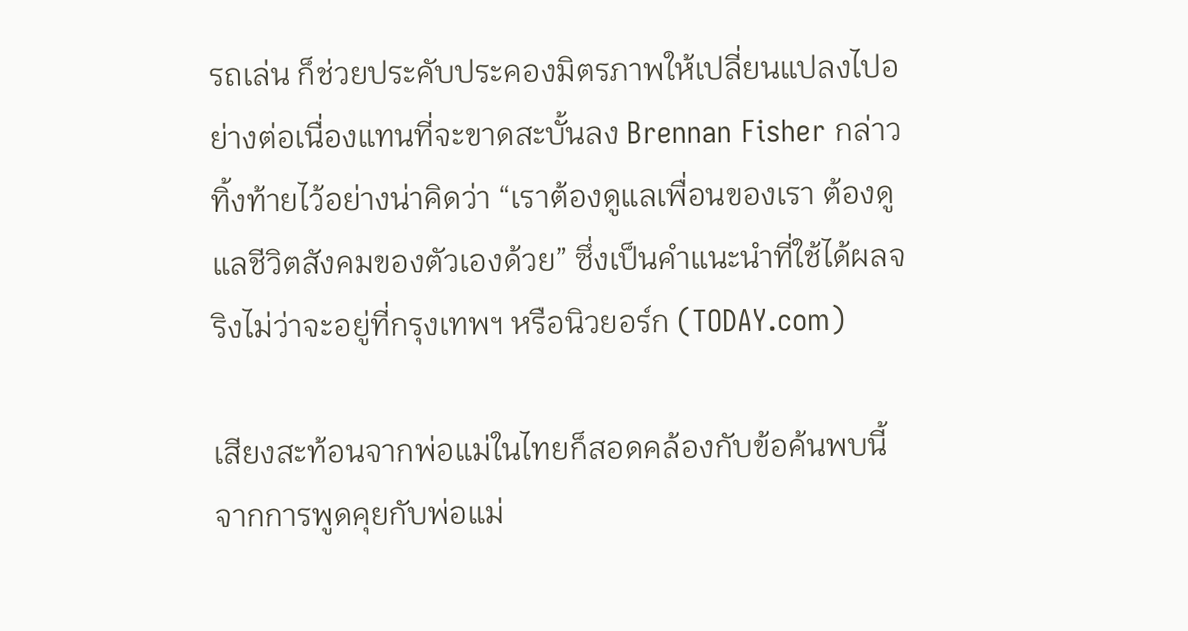รถเล่น ก็ช่วยประคับประคองมิตรภาพให้เปลี่ยนแปลงไปอย่างต่อเนื่องแทนที่จะขาดสะบั้นลง Brennan Fisher กล่าวทิ้งท้ายไว้อย่างน่าคิดว่า “เราต้องดูแลเพื่อนของเรา ต้องดูแลชีวิตสังคมของตัวเองด้วย” ซึ่งเป็นคำแนะนำที่ใช้ได้ผลจริงไม่ว่าจะอยู่ที่กรุงเทพฯ หรือนิวยอร์ก (TODAY.com)

เสียงสะท้อนจากพ่อแม่ในไทยก็สอดคล้องกับข้อค้นพบนี้ จากการพูดคุยกับพ่อแม่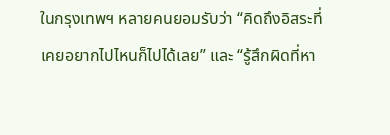ในกรุงเทพฯ หลายคนยอมรับว่า “คิดถึงอิสระที่เคยอยากไปไหนก็ไปได้เลย” และ “รู้สึกผิดที่หา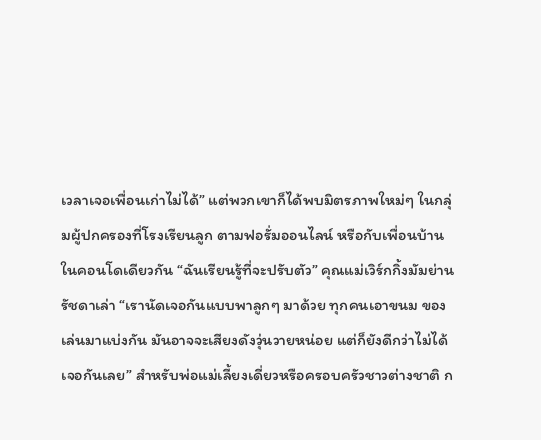เวลาเจอเพื่อนเก่าไม่ได้” แต่พวกเขาก็ได้พบมิตรภาพใหม่ๆ ในกลุ่มผู้ปกครองที่โรงเรียนลูก ตามฟอรั่มออนไลน์ หรือกับเพื่อนบ้านในคอนโดเดียวกัน “ฉันเรียนรู้ที่จะปรับตัว” คุณแม่เวิร์กกิ้งมัมย่านรัชดาเล่า “เรานัดเจอกันแบบพาลูกๆ มาด้วย ทุกคนเอาขนม ของเล่นมาแบ่งกัน มันอาจจะเสียงดังวุ่นวายหน่อย แต่ก็ยังดีกว่าไม่ได้เจอกันเลย” สำหรับพ่อแม่เลี้ยงเดี่ยวหรือครอบครัวชาวต่างชาติ ก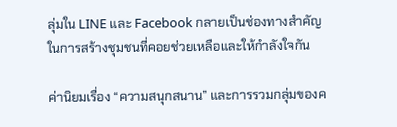ลุ่มใน LINE และ Facebook กลายเป็นช่องทางสำคัญในการสร้างชุมชนที่คอยช่วยเหลือและให้กำลังใจกัน

ค่านิยมเรื่อง “ความสนุกสนาน” และการรวมกลุ่มของค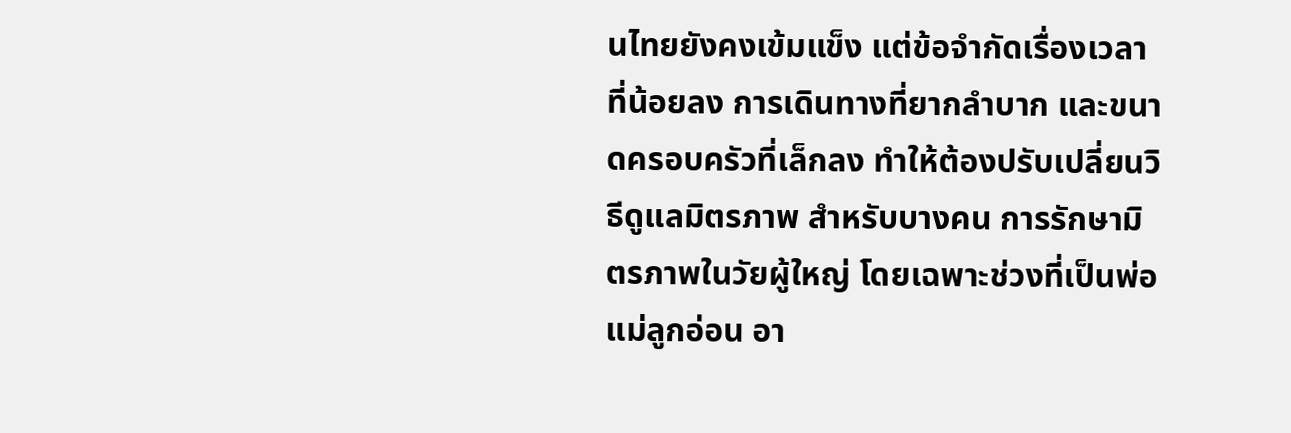นไทยยังคงเข้มแข็ง แต่ข้อจำกัดเรื่องเวลาที่น้อยลง การเดินทางที่ยากลำบาก และขนาดครอบครัวที่เล็กลง ทำให้ต้องปรับเปลี่ยนวิธีดูแลมิตรภาพ สำหรับบางคน การรักษามิตรภาพในวัยผู้ใหญ่ โดยเฉพาะช่วงที่เป็นพ่อแม่ลูกอ่อน อา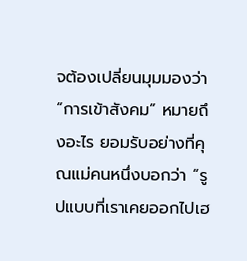จต้องเปลี่ยนมุมมองว่า “การเข้าสังคม” หมายถึงอะไร ยอมรับอย่างที่คุณแม่คนหนึ่งบอกว่า “รูปแบบที่เราเคยออกไปเฮ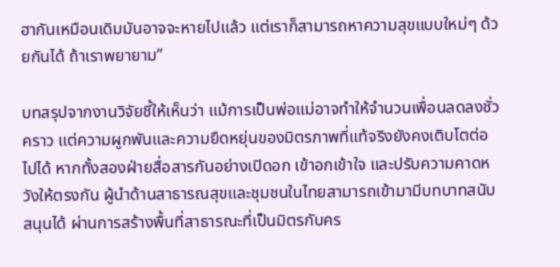ฮากันเหมือนเดิมมันอาจจะหายไปแล้ว แต่เราก็สามารถหาความสุขแบบใหม่ๆ ด้วยกันได้ ถ้าเราพยายาม”

บทสรุปจากงานวิจัยชี้ให้เห็นว่า แม้การเป็นพ่อแม่อาจทำให้จำนวนเพื่อนลดลงชั่วคราว แต่ความผูกพันและความยืดหยุ่นของมิตรภาพที่แท้จริงยังคงเติบโตต่อไปได้ หากทั้งสองฝ่ายสื่อสารกันอย่างเปิดอก เข้าอกเข้าใจ และปรับความคาดหวังให้ตรงกัน ผู้นำด้านสาธารณสุขและชุมชนในไทยสามารถเข้ามามีบทบาทสนับสนุนได้ ผ่านการสร้างพื้นที่สาธารณะที่เป็นมิตรกับคร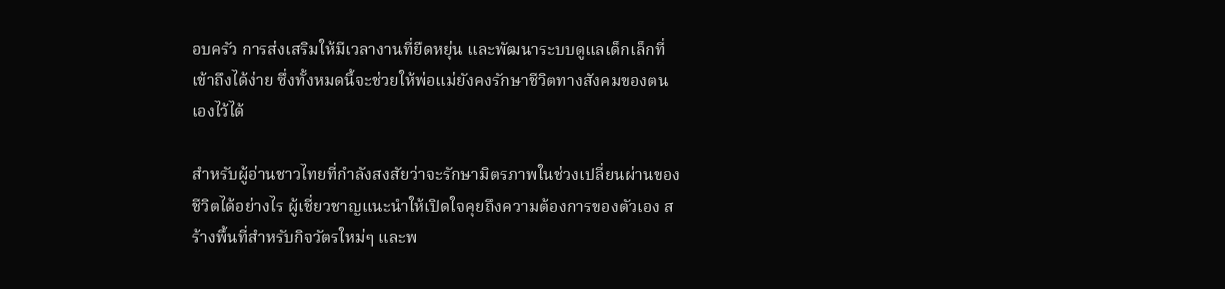อบครัว การส่งเสริมให้มีเวลางานที่ยืดหยุ่น และพัฒนาระบบดูแลเด็กเล็กที่เข้าถึงได้ง่าย ซึ่งทั้งหมดนี้จะช่วยให้พ่อแม่ยังคงรักษาชีวิตทางสังคมของตนเองไว้ได้

สำหรับผู้อ่านชาวไทยที่กำลังสงสัยว่าจะรักษามิตรภาพในช่วงเปลี่ยนผ่านของชีวิตได้อย่างไร ผู้เชี่ยวชาญแนะนำให้เปิดใจคุยถึงความต้องการของตัวเอง สร้างพื้นที่สำหรับกิจวัตรใหม่ๆ และพ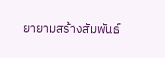ยายามสร้างสัมพันธ์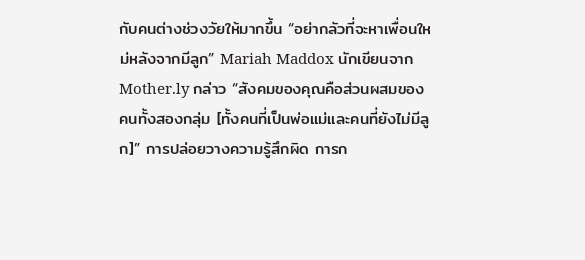กับคนต่างช่วงวัยให้มากขึ้น “อย่ากลัวที่จะหาเพื่อนใหม่หลังจากมีลูก” Mariah Maddox นักเขียนจาก Mother.ly กล่าว “สังคมของคุณคือส่วนผสมของคนทั้งสองกลุ่ม [ทั้งคนที่เป็นพ่อแม่และคนที่ยังไม่มีลูก]” การปล่อยวางความรู้สึกผิด การก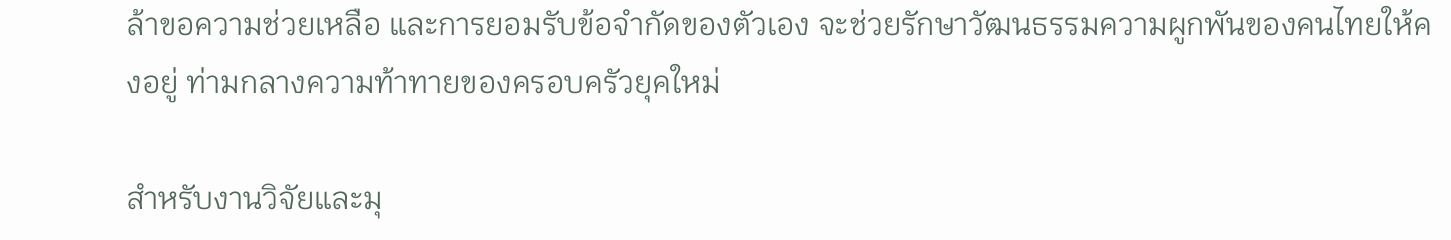ล้าขอความช่วยเหลือ และการยอมรับข้อจำกัดของตัวเอง จะช่วยรักษาวัฒนธรรมความผูกพันของคนไทยให้คงอยู่ ท่ามกลางความท้าทายของครอบครัวยุคใหม่

สำหรับงานวิจัยและมุ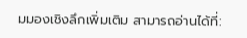มมองเชิงลึกเพิ่มเติม สามารถอ่านได้ที่: